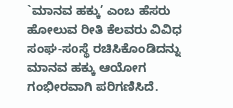`ಮಾನವ ಹಕ್ಕು’ ಎಂಬ ಹೆಸರು ಹೋಲುವ ರೀತಿ ಕೆಲವರು ವಿವಿಧ ಸಂಘ-ಸoಸ್ಥೆ ರಚಿಸಿಕೊಂಡಿದನ್ನು ಮಾನವ ಹಕ್ಕು ಆಯೋಗ ಗಂಭೀರವಾಗಿ ಪರಿಗಣಿಸಿದೆ.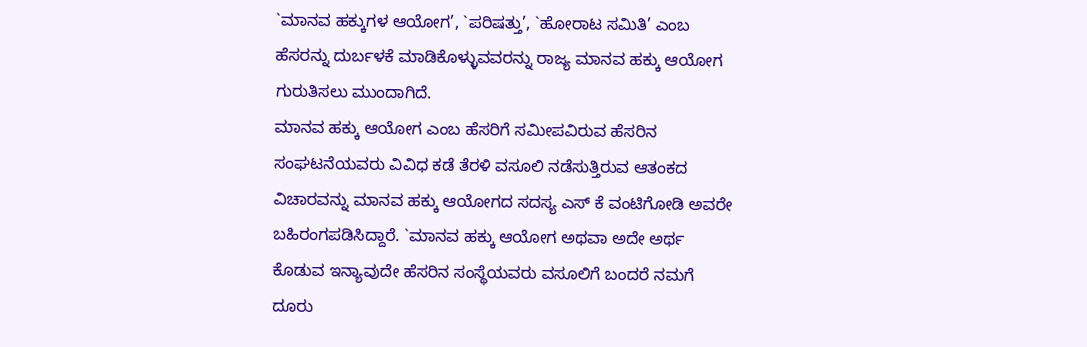`ಮಾನವ ಹಕ್ಕುಗಳ ಆಯೋಗ’, `ಪರಿಷತ್ತು’, `ಹೋರಾಟ ಸಮಿತಿ’ ಎಂಬ ಹೆಸರನ್ನು ದುರ್ಬಳಕೆ ಮಾಡಿಕೊಳ್ಳುವವರನ್ನು ರಾಜ್ಯ ಮಾನವ ಹಕ್ಕು ಆಯೋಗ ಗುರುತಿಸಲು ಮುಂದಾಗಿದೆ.
ಮಾನವ ಹಕ್ಕು ಆಯೋಗ ಎಂಬ ಹೆಸರಿಗೆ ಸಮೀಪವಿರುವ ಹೆಸರಿನ ಸಂಘಟನೆಯವರು ವಿವಿಧ ಕಡೆ ತೆರಳಿ ವಸೂಲಿ ನಡೆಸುತ್ತಿರುವ ಆತಂಕದ ವಿಚಾರವನ್ನು ಮಾನವ ಹಕ್ಕು ಆಯೋಗದ ಸದಸ್ಯ ಎಸ್ ಕೆ ವಂಟಿಗೋಡಿ ಅವರೇ ಬಹಿರಂಗಪಡಿಸಿದ್ದಾರೆ. `ಮಾನವ ಹಕ್ಕು ಆಯೋಗ ಅಥವಾ ಅದೇ ಅರ್ಥ ಕೊಡುವ ಇನ್ಯಾವುದೇ ಹೆಸರಿನ ಸಂಸ್ಥೆಯವರು ವಸೂಲಿಗೆ ಬಂದರೆ ನಮಗೆ ದೂರು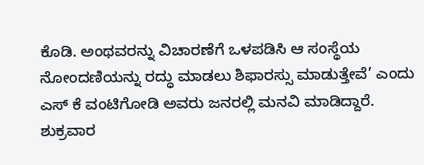ಕೊಡಿ. ಅಂಥವರನ್ನು ವಿಚಾರಣೆಗೆ ಒಳಪಡಿಸಿ ಆ ಸಂಸ್ಥೆಯ ನೋಂದಣಿಯನ್ನು ರದ್ಧು ಮಾಡಲು ಶಿಫಾರಸ್ಸು ಮಾಡುತ್ತೇವೆ’ ಎಂದು ಎಸ್ ಕೆ ವಂಟಿಗೋಡಿ ಅವರು ಜನರಲ್ಲಿ ಮನವಿ ಮಾಡಿದ್ದಾರೆ. ಶುಕ್ರವಾರ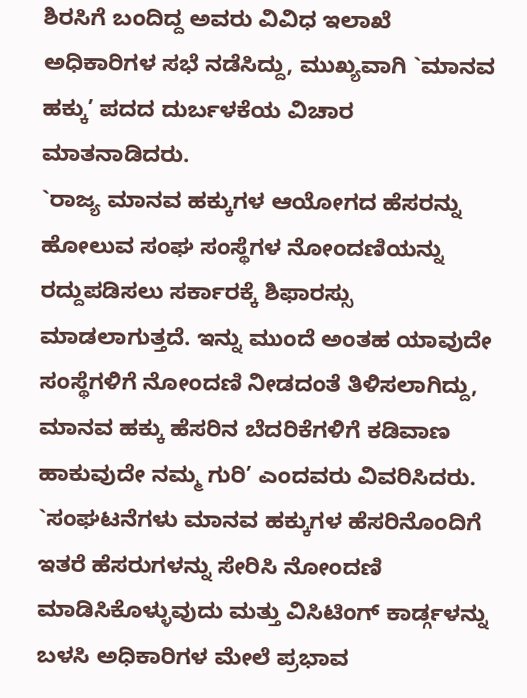ಶಿರಸಿಗೆ ಬಂದಿದ್ದ ಅವರು ವಿವಿಧ ಇಲಾಖೆ ಅಧಿಕಾರಿಗಳ ಸಭೆ ನಡೆಸಿದ್ದು, ಮುಖ್ಯವಾಗಿ `ಮಾನವ ಹಕ್ಕು’ ಪದದ ದುರ್ಬಳಕೆಯ ವಿಚಾರ ಮಾತನಾಡಿದರು.
`ರಾಜ್ಯ ಮಾನವ ಹಕ್ಕುಗಳ ಆಯೋಗದ ಹೆಸರನ್ನು ಹೋಲುವ ಸಂಘ ಸಂಸ್ಥೆಗಳ ನೋಂದಣಿಯನ್ನು ರದ್ದುಪಡಿಸಲು ಸರ್ಕಾರಕ್ಕೆ ಶಿಫಾರಸ್ಸು ಮಾಡಲಾಗುತ್ತದೆ. ಇನ್ನು ಮುಂದೆ ಅಂತಹ ಯಾವುದೇ ಸಂಸ್ಥೆಗಳಿಗೆ ನೋಂದಣಿ ನೀಡದಂತೆ ತಿಳಿಸಲಾಗಿದ್ದು, ಮಾನವ ಹಕ್ಕು ಹೆಸರಿನ ಬೆದರಿಕೆಗಳಿಗೆ ಕಡಿವಾಣ ಹಾಕುವುದೇ ನಮ್ಮ ಗುರಿ’ ಎಂದವರು ವಿವರಿಸಿದರು. `ಸಂಘಟನೆಗಳು ಮಾನವ ಹಕ್ಕುಗಳ ಹೆಸರಿನೊಂದಿಗೆ ಇತರೆ ಹೆಸರುಗಳನ್ನು ಸೇರಿಸಿ ನೋಂದಣಿ ಮಾಡಿಸಿಕೊಳ್ಳುವುದು ಮತ್ತು ವಿಸಿಟಿಂಗ್ ಕಾರ್ಡ್ಗಳನ್ನು ಬಳಸಿ ಅಧಿಕಾರಿಗಳ ಮೇಲೆ ಪ್ರಭಾವ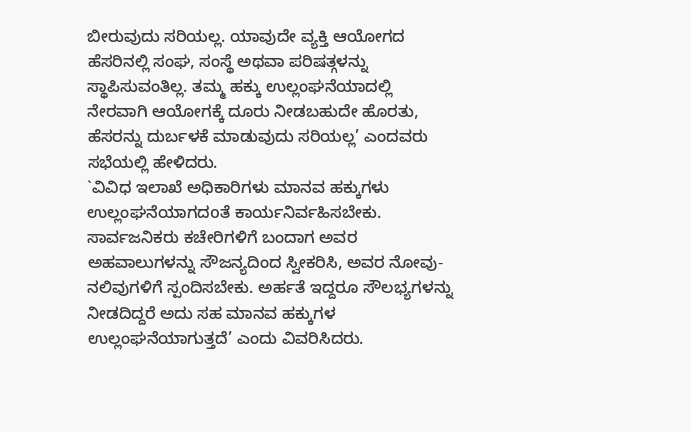ಬೀರುವುದು ಸರಿಯಲ್ಲ. ಯಾವುದೇ ವ್ಯಕ್ತಿ ಆಯೋಗದ ಹೆಸರಿನಲ್ಲಿ ಸಂಘ, ಸಂಸ್ಥೆ ಅಥವಾ ಪರಿಷತ್ಗಳನ್ನು ಸ್ಥಾಪಿಸುವಂತಿಲ್ಲ. ತಮ್ಮ ಹಕ್ಕು ಉಲ್ಲಂಘನೆಯಾದಲ್ಲಿ ನೇರವಾಗಿ ಆಯೋಗಕ್ಕೆ ದೂರು ನೀಡಬಹುದೇ ಹೊರತು, ಹೆಸರನ್ನು ದುರ್ಬಳಕೆ ಮಾಡುವುದು ಸರಿಯಲ್ಲ’ ಎಂದವರು ಸಭೆಯಲ್ಲಿ ಹೇಳಿದರು.
`ವಿವಿಧ ಇಲಾಖೆ ಅಧಿಕಾರಿಗಳು ಮಾನವ ಹಕ್ಕುಗಳು ಉಲ್ಲಂಘನೆಯಾಗದoತೆ ಕಾರ್ಯನಿರ್ವಹಿಸಬೇಕು. ಸಾರ್ವಜನಿಕರು ಕಚೇರಿಗಳಿಗೆ ಬಂದಾಗ ಅವರ ಅಹವಾಲುಗಳನ್ನು ಸೌಜನ್ಯದಿಂದ ಸ್ವೀಕರಿಸಿ, ಅವರ ನೋವು-ನಲಿವುಗಳಿಗೆ ಸ್ಪಂದಿಸಬೇಕು. ಅರ್ಹತೆ ಇದ್ದರೂ ಸೌಲಭ್ಯಗಳನ್ನು ನೀಡದಿದ್ದರೆ ಅದು ಸಹ ಮಾನವ ಹಕ್ಕುಗಳ ಉಲ್ಲಂಘನೆಯಾಗುತ್ತದೆ’ ಎಂದು ವಿವರಿಸಿದರು.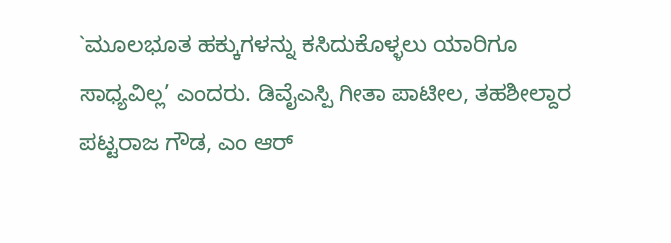`ಮೂಲಭೂತ ಹಕ್ಕುಗಳನ್ನು ಕಸಿದುಕೊಳ್ಳಲು ಯಾರಿಗೂ ಸಾಧ್ಯವಿಲ್ಲ’ ಎಂದರು. ಡಿವೈಎಸ್ಪಿ ಗೀತಾ ಪಾಟೀಲ, ತಹಶೀಲ್ದಾರ ಪಟ್ಟರಾಜ ಗೌಡ, ಎಂ ಆರ್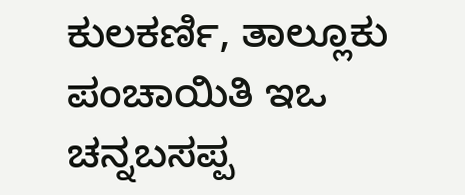ಕುಲಕರ್ಣಿ, ತಾಲ್ಲೂಕು ಪಂಚಾಯಿತಿ ಇಒ ಚನ್ನಬಸಪ್ಪ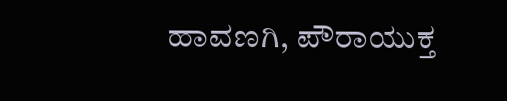ಹಾವಣಗಿ, ಪೌರಾಯುಕ್ತ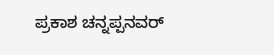ಪ್ರಕಾಶ ಚನ್ನಪ್ಪನವರ್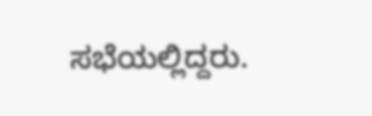ಸಭೆಯಲ್ಲಿದ್ದರು.